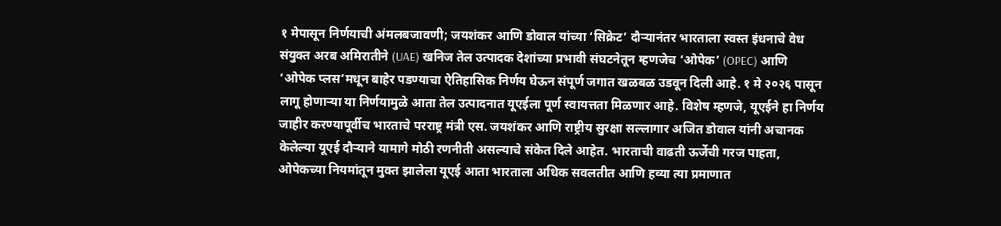१ मेपासून निर्णयाची अंमलबजावणी; जयशंकर आणि डोवाल यांच्या ‘सिक्रेट’ दौऱ्यानंतर भारताला स्वस्त इंधनाचे वेध
संयुक्त अरब अमिरातीने (UAE) खनिज तेल उत्पादक देशांच्या प्रभावी संघटनेतून म्हणजेच ‘ओपेक’ (OPEC) आणि ‘ओपेक प्लस’मधून बाहेर पडण्याचा ऐतिहासिक निर्णय घेऊन संपूर्ण जगात खळबळ उडवून दिली आहे. १ मे २०२६ पासून लागू होणाऱ्या या निर्णयामुळे आता तेल उत्पादनात यूएईला पूर्ण स्वायत्तता मिळणार आहे. विशेष म्हणजे, यूएईने हा निर्णय जाहीर करण्यापूर्वीच भारताचे परराष्ट्र मंत्री एस. जयशंकर आणि राष्ट्रीय सुरक्षा सल्लागार अजित डोवाल यांनी अचानक केलेल्या यूएई दौऱ्याने यामागे मोठी रणनीती असल्याचे संकेत दिले आहेत. भारताची वाढती ऊर्जेची गरज पाहता, ओपेकच्या नियमांतून मुक्त झालेला यूएई आता भारताला अधिक सवलतीत आणि हव्या त्या प्रमाणात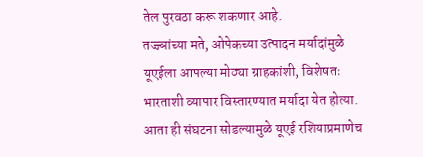तेल पुरवठा करू शकणार आहे.
तज्ज्ञांच्या मते, ओपेकच्या उत्पादन मर्यादांमुळे यूएईला आपल्या मोठ्या ग्राहकांशी, विशेषतः भारताशी व्यापार विस्तारण्यात मर्यादा येत होत्या. आता ही संघटना सोडल्यामुळे यूएई रशियाप्रमाणेच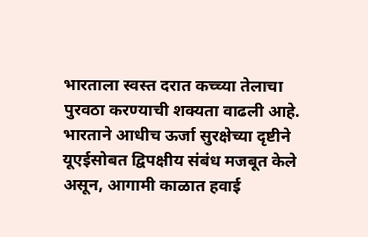भारताला स्वस्त दरात कच्च्या तेलाचा पुरवठा करण्याची शक्यता वाढली आहे. भारताने आधीच ऊर्जा सुरक्षेच्या दृष्टीने यूएईसोबत द्विपक्षीय संबंध मजबूत केले असून, आगामी काळात हवाई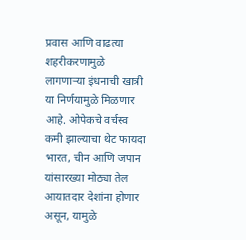प्रवास आणि वाढत्या शहरीकरणामुळे लागणाऱ्या इंधनाची खात्री या निर्णयामुळे मिळणार आहे. ओपेकचे वर्चस्व कमी झाल्याचा थेट फायदा भारत, चीन आणि जपान यांसारख्या मोठ्या तेल आयातदार देशांना होणार असून, यामुळे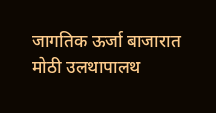जागतिक ऊर्जा बाजारात मोठी उलथापालथ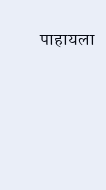पाहायला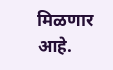मिळणार आहे.